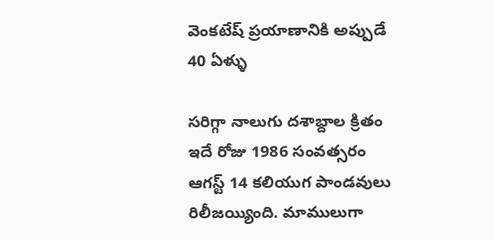వెంకటేష్ ప్రయాణానికి అప్పుడే 40 ఏళ్ళు

సరిగ్గా నాలుగు దశాబ్దాల క్రితం ఇదే రోజు 1986 సంవత్సరం ఆగస్ట్ 14 కలియుగ పాండవులు రిలీజయ్యింది. మాములుగా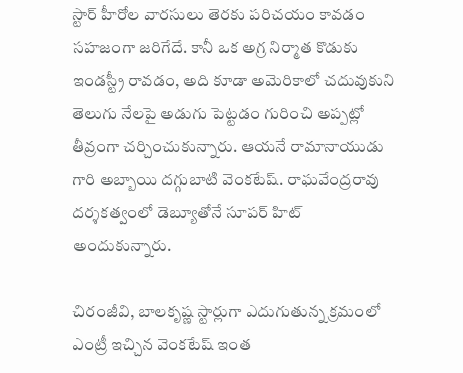స్టార్ హీరోల వారసులు తెరకు పరిచయం కావడం సహజంగా జరిగేదే. కానీ ఒక అగ్ర నిర్మాత కొడుకు ఇండస్ట్రీ రావడం, అది కూడా అమెరికాలో చదువుకుని తెలుగు నేలపై అడుగు పెట్టడం గురించి అప్పట్లో తీవ్రంగా చర్చించుకున్నారు. ఆయనే రామానాయుడు గారి అబ్బాయి దగ్గుబాటి వెంకటేష్. రాఘవేంద్రరావు దర్శకత్వంలో డెబ్యూతోనే సూపర్ హిట్ అందుకున్నారు.

చిరంజీవి, బాలకృష్ణ స్టార్లుగా ఎదుగుతున్న క్రమంలో ఎంట్రీ ఇచ్చిన వెంకటేష్ ఇంత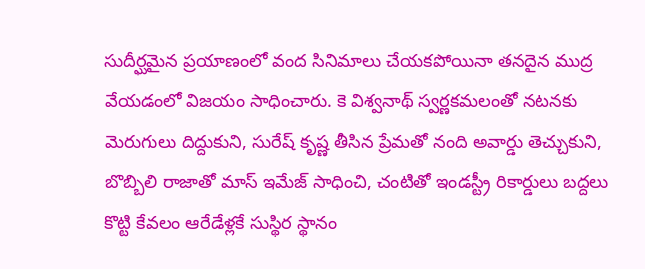సుదీర్ఘమైన ప్రయాణంలో వంద సినిమాలు చేయకపోయినా తనదైన ముద్ర వేయడంలో విజయం సాధించారు. కె విశ్వనాథ్ స్వర్ణకమలంతో నటనకు మెరుగులు దిద్దుకుని, సురేష్ కృష్ణ తీసిన ప్రేమతో నంది అవార్డు తెచ్చుకుని, బొబ్బిలి రాజాతో మాస్ ఇమేజ్ సాధించి, చంటితో ఇండస్ట్రీ రికార్డులు బద్దలు కొట్టి కేవలం ఆరేడేళ్లకే సుస్థిర స్థానం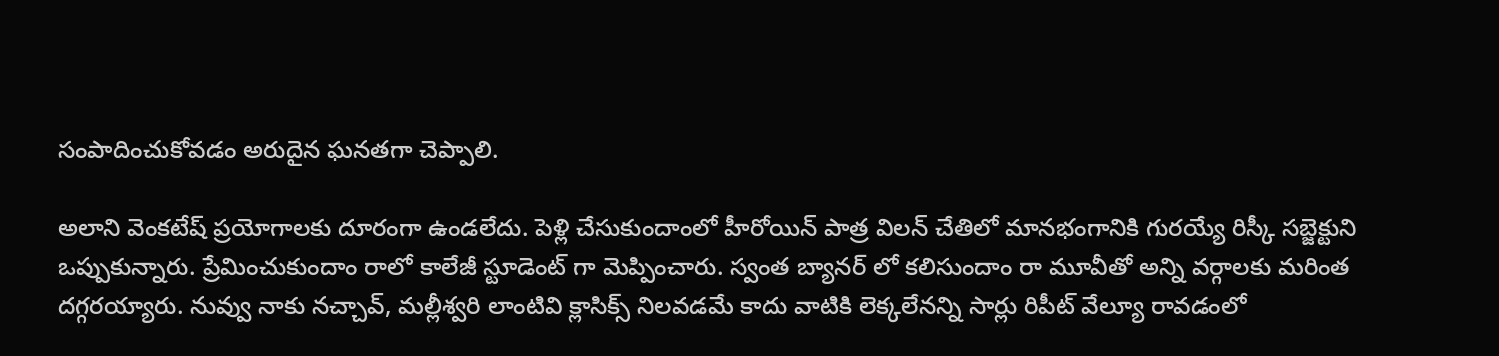సంపాదించుకోవడం అరుదైన ఘనతగా చెప్పాలి.

అలాని వెంకటేష్ ప్రయోగాలకు దూరంగా ఉండలేదు. పెళ్లి చేసుకుందాంలో హీరోయిన్ పాత్ర విలన్ చేతిలో మానభంగానికి గురయ్యే రిస్కీ సబ్జెక్టుని ఒప్పుకున్నారు. ప్రేమించుకుందాం రాలో కాలేజీ స్టూడెంట్ గా మెప్పించారు. స్వంత బ్యానర్ లో కలిసుందాం రా మూవీతో అన్ని వర్గాలకు మరింత దగ్గరయ్యారు. నువ్వు నాకు నచ్చావ్, మల్లీశ్వరి లాంటివి క్లాసిక్స్ నిలవడమే కాదు వాటికి లెక్కలేనన్ని సార్లు రిపీట్ వేల్యూ రావడంలో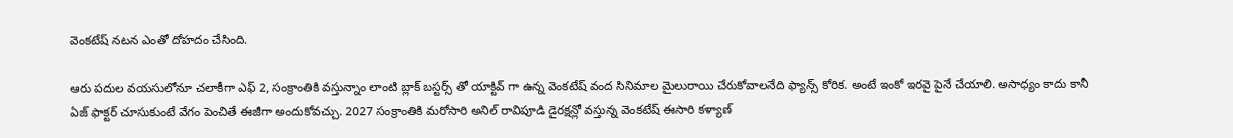వెంకటేష్ నటన ఎంతో దోహదం చేసింది.

ఆరు పదుల వయసులోనూ చలాకీగా ఎఫ్ 2, సంక్రాంతికి వస్తున్నాం లాంటి బ్లాక్ బస్టర్స్ తో యాక్టివ్ గా ఉన్న వెంకటేష్ వంద సినిమాల మైలురాయి చేరుకోవాలనేది ఫ్యాన్స్ కోరిక. అంటే ఇంకో ఇరవై పైనే చేయాలి. అసాధ్యం కాదు కానీ ఏజ్ ఫాక్టర్ చూసుకుంటే వేగం పెంచితే ఈజీగా అందుకోవచ్చు. 2027 సంక్రాంతికి మరోసారి అనిల్ రావిపూడి డైరక్షన్లో వస్తున్న వెంకటేష్ ఈసారి కళ్యాణ్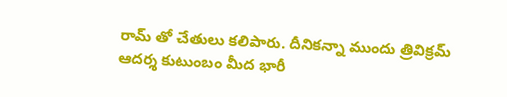రామ్ తో చేతులు కలిపారు. దీనికన్నా ముందు త్రివిక్రమ్ ఆదర్శ కుటుంబం మీద భారీ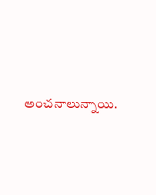అంచనాలున్నాయి.